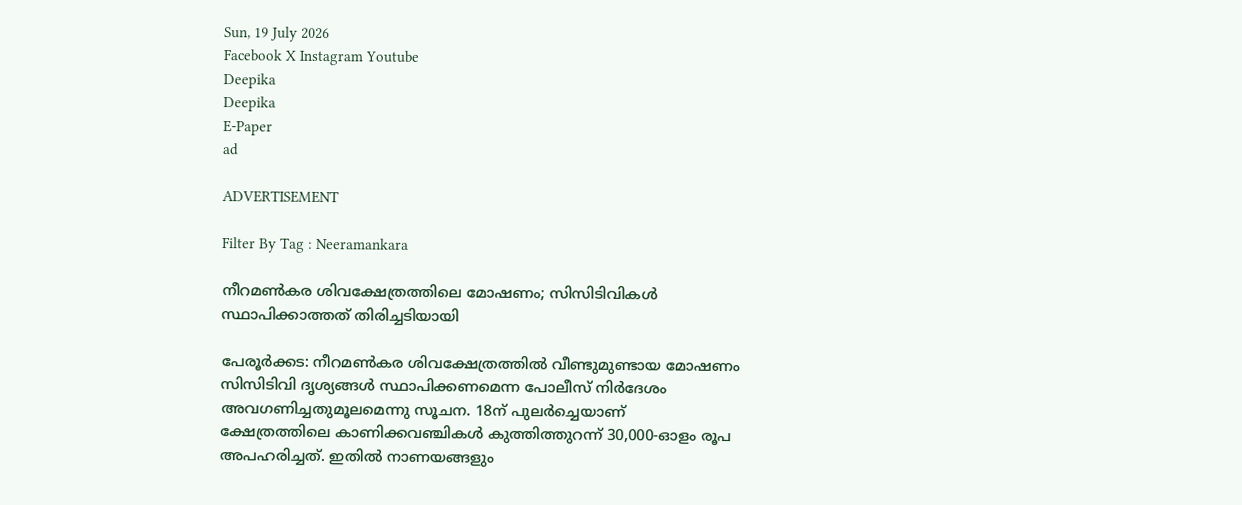Sun, 19 July 2026
Facebook X Instagram Youtube
Deepika
Deepika
E-Paper
ad

ADVERTISEMENT

Filter By Tag : Neeramankara

നീറമണ്‍കര ശിവക്ഷേത്രത്തിലെ മോഷണം; സിസിടിവികള്‍ സ്ഥാപിക്കാത്തത് തിരിച്ചടിയായി

പേരൂര്‍ക്കട: നീറമണ്‍കര ശിവക്ഷേത്രത്തില്‍ വീണ്ടുമുണ്ടായ മോഷണം സിസിടിവി ദൃശ്യങ്ങള്‍ സ്ഥാപിക്കണമെന്ന പോലീസ് നിര്‍ദേശം അവഗണിച്ചതുമൂലമെന്നു സൂചന. 18ന് പുലര്‍ച്ചെയാണ് ക്ഷേത്രത്തിലെ കാണിക്കവഞ്ചികള്‍ കുത്തിത്തുറന്ന് 30,000-ഓളം രൂപ അപഹരിച്ചത്. ഇതിൽ നാണയങ്ങളും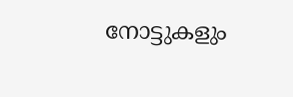നോട്ടുകളും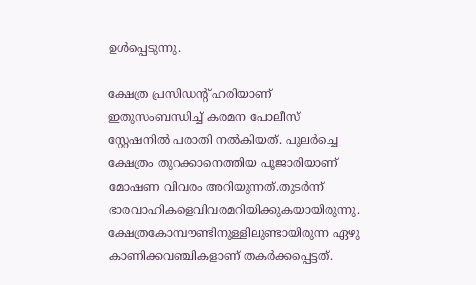ഉള്‍പ്പെടുന്നു.

ക്ഷേത്ര പ്രസിഡന്‍റ് ഹരിയാണ് ഇതുസംബന്ധിച്ച് കരമന പോലീസ് സ്റ്റേഷനില്‍ പരാതി നല്‍കിയത്. പുലര്‍ച്ചെ ക്ഷേത്രം തുറക്കാനെത്തിയ പൂജാരിയാണ് മോഷണ വിവരം അറിയുന്നത്.തുടര്‍ന്ന് ഭാരവാഹികളെവിവരമറിയിക്കുകയായിരുന്നു. ക്ഷേത്രകോമ്പൗണ്ടിനുള്ളിലുണ്ടായിരുന്ന ഏഴു കാണിക്കവഞ്ചികളാണ് തകര്‍ക്കപ്പെട്ടത്.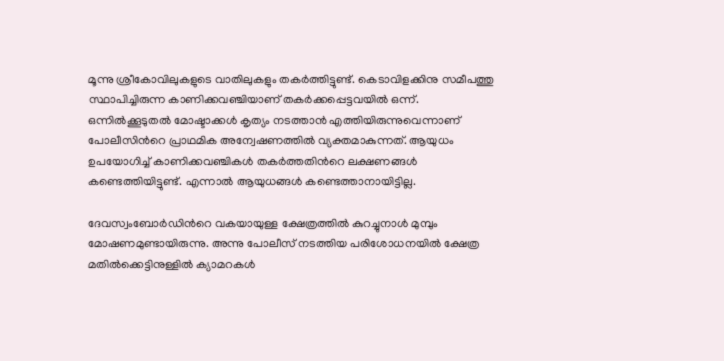മൂന്നു ശ്രീകോവിലുകളുടെ വാതിലുകളും തകര്‍ത്തിട്ടുണ്ട്. കെടാവിളക്കിനു സമീപത്തു സ്ഥാപിച്ചിരുന്ന കാണിക്കവഞ്ചിയാണ് തകര്‍ക്കപ്പെട്ടവയില്‍ ഒന്ന്. ഒന്നില്‍ക്കൂടുതല്‍ മോഷ്ടാക്കള്‍ കൃത്യം നടത്താന്‍ എത്തിയിരുന്നുവെന്നാണ് പോലീസിന്‍റെ പ്രാഥമിക അന്വേഷണത്തില്‍ വ്യക്തമാകുന്നത്. ആയുധം ഉപയോഗിച്ച് കാണിക്കവഞ്ചികള്‍ തകര്‍ത്തതിന്‍റെ ലക്ഷണങ്ങള്‍ കണ്ടെത്തിയിട്ടുണ്ട്. എന്നാല്‍ ആയുധങ്ങള്‍ കണ്ടെത്താനായിട്ടില്ല.

ദേവസ്വംബോര്‍ഡിന്‍റെ വകയായുള്ള ക്ഷേത്രത്തില്‍ കുറച്ചുനാള്‍ മുമ്പും മോഷണമുണ്ടായിരുന്നു. അന്നു പോലീസ് നടത്തിയ പരിശോധനയില്‍ ക്ഷേത്ര മതില്‍ക്കെട്ടിനുള്ളില്‍ ക്യാമറകള്‍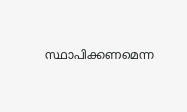സ്ഥാപിക്കണമെന്ന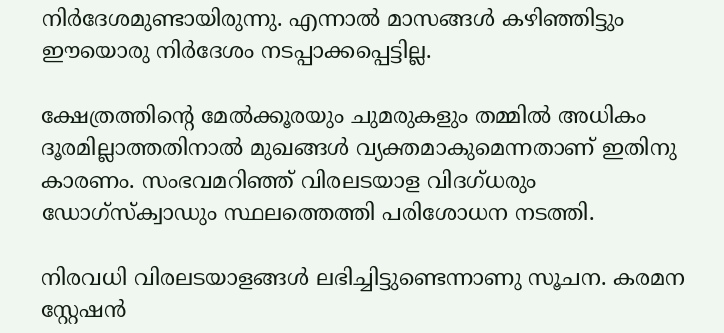നിര്‍ദേശമുണ്ടായിരുന്നു. എന്നാല്‍ മാസങ്ങള്‍ കഴിഞ്ഞിട്ടും ഈയൊരു നിര്‍ദേശം നടപ്പാക്കപ്പെട്ടില്ല.

ക്ഷേത്രത്തിന്‍റെ മേല്‍ക്കൂരയും ചുമരുകളും തമ്മില്‍ അധികം ദൂരമില്ലാത്തതിനാല്‍ മുഖങ്ങള്‍ വ്യക്തമാകുമെന്നതാണ് ഇതിനു കാരണം. സംഭവമറിഞ്ഞ് വിരലടയാള വിദഗ്ധരും ഡോഗ്‌സ്‌ക്വാഡും സ്ഥലത്തെത്തി പരിശോധന നടത്തി.

നിരവധി വിരലടയാളങ്ങള്‍ ലഭിച്ചിട്ടുണ്ടെന്നാണു സൂചന. കരമന സ്റ്റേഷന്‍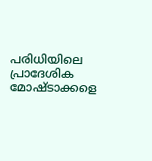പരിധിയിലെ പ്രാദേശിക മോഷ്ടാക്കളെ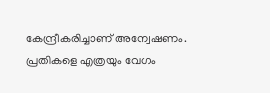കേന്ദ്രീകരിച്ചാണ് അന്വേഷണം. പ്രതികളെ എത്രയും വേഗം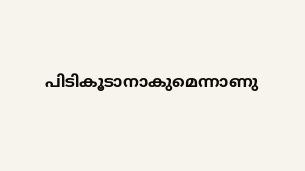പിടികൂടാനാകുമെന്നാണു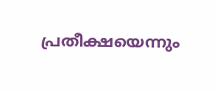പ്രതീക്ഷയെന്നും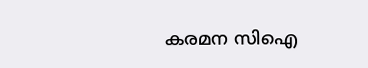കരമന സിഐ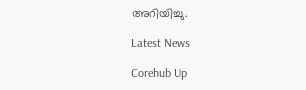അറിയിച്ചു.

Latest News

Corehub Up